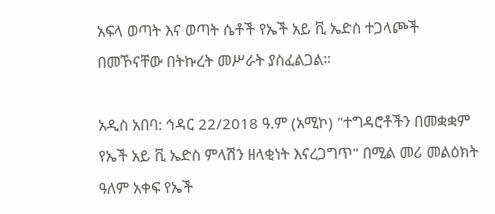አፍላ ወጣት እና ወጣት ሴቶች የኤች አይ ቪ ኤድስ ተጋላጮች በመኾናቸው በትኩረት መሥራት ያስፈልጋል።

አዲስ አበባ: ኅዳር 22/2018 ዓ.ም (አሚኮ) "ተግዳሮቶችን በመቋቋም የኤች አይ ቪ ኤድስ ምላሽን ዘላቂነት እናረጋግጥ" በሚል መሪ መልዕክት ዓለም አቀፍ የኤች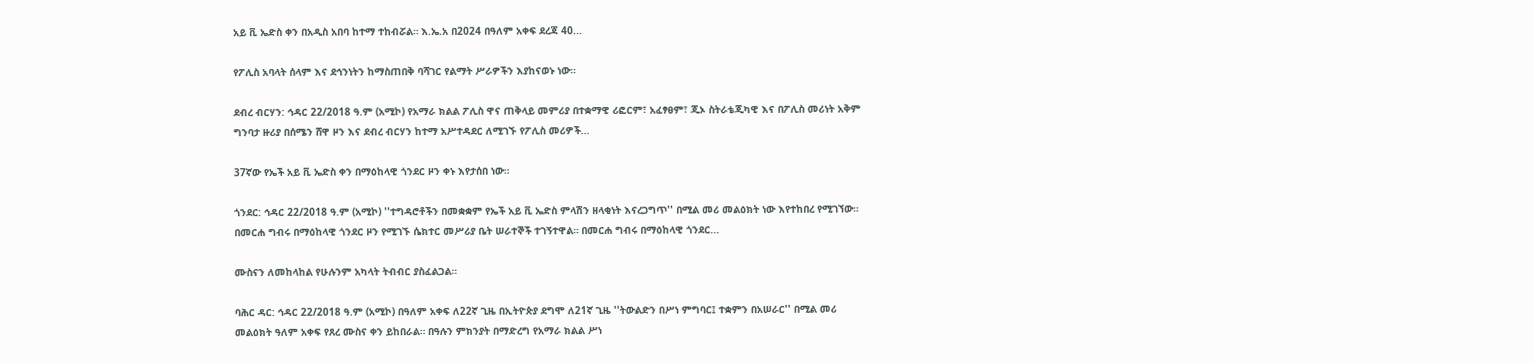አይ ቪ ኤድስ ቀን በአዲስ አበባ ከተማ ተከብሯል። እ.ኤ.አ በ2024 በዓለም አቀፍ ደረጃ 40...

የፖሊስ አባላት ሰላም እና ደኅንነትን ከማስጠበቅ ባሻገር የልማት ሥራዎችን እያከናወኑ ነው።

ደብረ ብርሃን: ኅዳር 22/2018 ዓ.ም (አሚኮ) የአማራ ክልል ፖሊስ ዋና ጠቅላይ መምሪያ በተቋማዊ ሪፎርም፣ አፈፃፀም፣ ጂኦ ስትራቴጂካዊ እና በፖሊስ መሪነት አቅም ግንባታ ዙሪያ በሰሜን ሸዋ ዞን እና ደብረ ብርሃን ከተማ አሥተዳደር ለሚገኙ የፖሊስ መሪዎች...

37ኛው የኤች አይ ቪ ኤድስ ቀን በማዕከላዊ ጎንደር ዞን ቀኑ እየታሰበ ነው።

ጎንደር: ኅዳር 22/2018 ዓ.ም (አሚኮ) ''ተግዳሮቶችን በመቋቋም የኤች አይ ቪ ኤድስ ምላሽን ዘላቂነት እናረጋግጥ'' በሚል መሪ መልዕክት ነው እየተከበረ የሚገኘው። በመርሐ ግብሩ በማዕከላዊ ጎንደር ዞን የሚገኙ ሴክተር መሥሪያ ቤት ሠራተኞች ተገኝተዋል። በመርሐ ግብሩ በማዕከላዊ ጎንደር...

ሙስናን ለመከላከል የሁሉንም አካላት ትብብር ያስፈልጋል።

ባሕር ዳር: ኅዳር 22/2018 ዓ.ም (አሚኮ) በዓለም አቀፍ ለ22ኛ ጊዜ በኢትዮጵያ ደግሞ ለ21ኛ ጊዜ ''ትውልድን በሥነ ምግባር፤ ተቋምን በአሠራር'' በሚል መሪ መልዕክት ዓለም አቀፍ የጸረ ሙስና ቀን ይከበራል። በዓሉን ምክንያት በማድረግ የአማራ ክልል ሥነ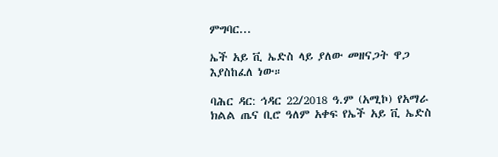ምግባር...

ኤች አይ ቪ ኤድስ ላይ ያለው መዘናጋት ዋጋ እያስከፈለ ነው።

ባሕር ዳር: ኅዳር 22/2018 ዓ.ም (አሚኮ) የአማራ ክልል ጤና ቢሮ ዓለም አቀፍ የኤች አይ ቪ ኤድስ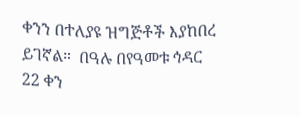ቀንን በተለያዩ ዝግጅቶች እያከበረ ይገኛል።  በዓሉ በየዓመቱ ኅዳር 22 ቀን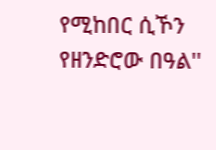የሚከበር ሲኾን የዘንድሮው በዓል''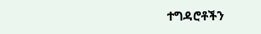ተግዳሮቶችን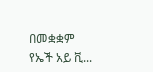በመቋቋም የኤች አይ ቪ...